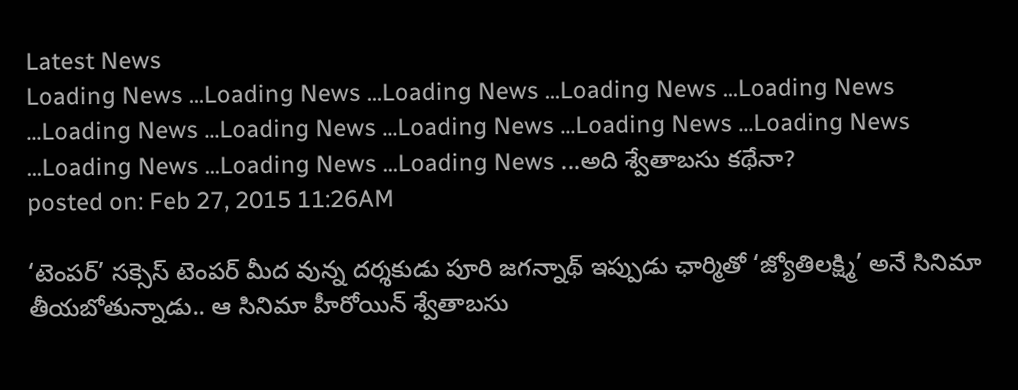Latest News
Loading News ...Loading News ...Loading News ...Loading News ...Loading News ...Loading News ...Loading News ...Loading News ...Loading News ...Loading News ...Loading News ...Loading News ...Loading News ...అది శ్వేతాబసు కథేనా?
posted on: Feb 27, 2015 11:26AM

‘టెంపర్’ సక్సెస్ టెంపర్ మీద వున్న దర్శకుడు పూరి జగన్నాథ్ ఇప్పుడు ఛార్మితో ‘జ్యోతిలక్ష్మి’ అనే సినిమా తీయబోతున్నాడు.. ఆ సినిమా హీరోయిన్ శ్వేతాబసు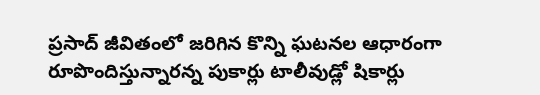ప్రసాద్ జీవితంలో జరిగిన కొన్ని ఘటనల ఆధారంగా రూపొందిస్తున్నారన్న పుకార్లు టాలీవుడ్లో షికార్లు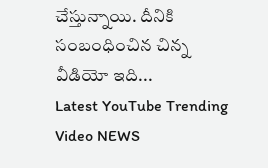చేస్తున్నాయి. దీనికి సంబంధించిన చిన్న వీడియో ఇది...
Latest YouTube Trending Video NEWS